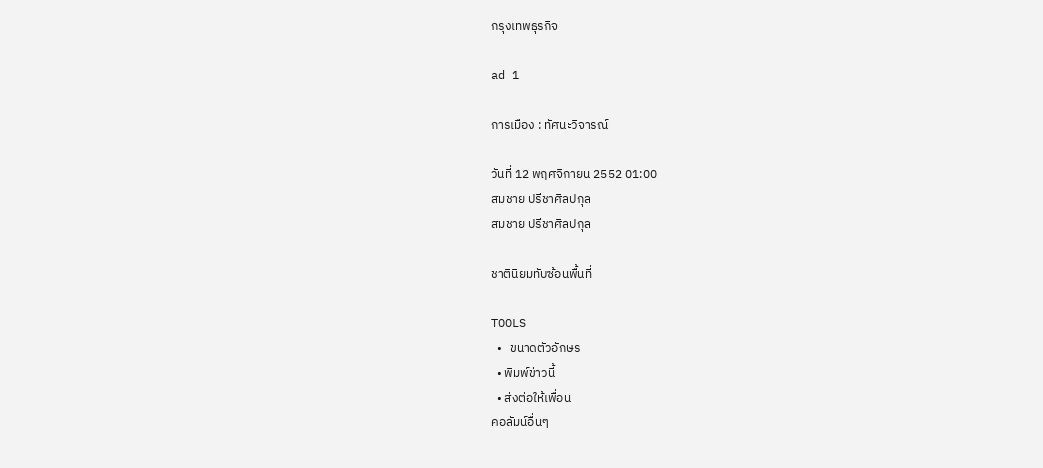กรุงเทพธุรกิจ

ad 1

การเมือง : ทัศนะวิจารณ์

วันที่ 12 พฤศจิกายน 2552 01:00
สมชาย ปรีชาศิลปกุล
สมชาย ปรีชาศิลปกุล

ชาตินิยมทับซ้อนพื้นที่

TOOLS
  •   ขนาดตัวอักษร
  • พิมพ์ข่าวนี้
  • ส่งต่อให้เพื่อน
คอลัมน์อื่นๆ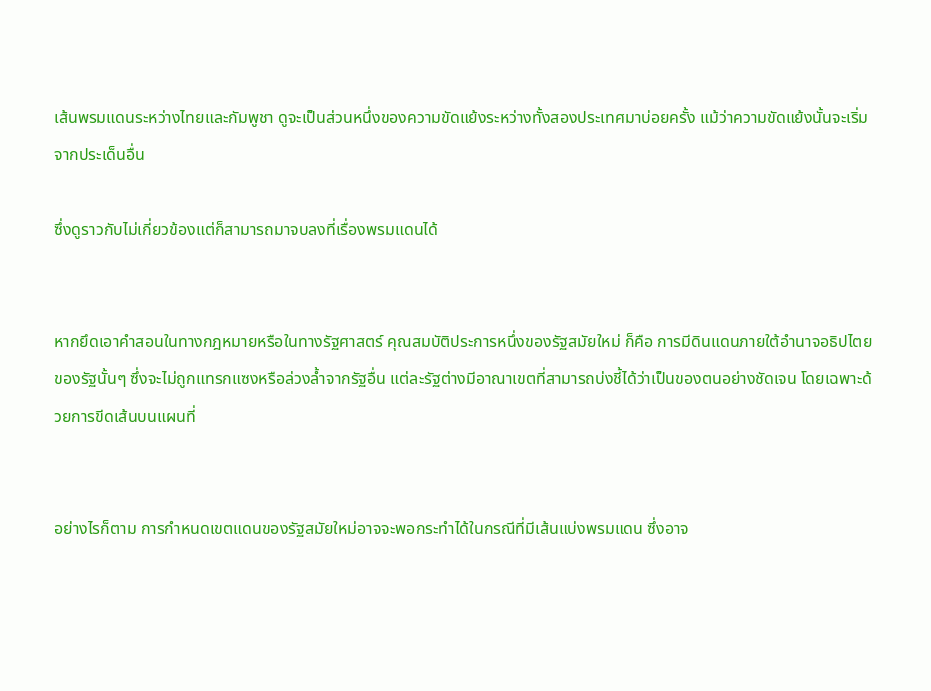เส้นพรมแดนระหว่างไทยและกัมพูชา ดูจะเป็นส่วนหนึ่งของความขัดแย้งระหว่างทั้งสองประเทศมาบ่อยครั้ง แม้ว่าความขัดแย้งนั้นจะเริ่มจากประเด็นอื่น

ซึ่งดูราวกับไม่เกี่ยวข้องแต่ก็สามารถมาจบลงที่เรื่องพรมแดนได้


หากยึดเอาคำสอนในทางกฎหมายหรือในทางรัฐศาสตร์ คุณสมบัติประการหนึ่งของรัฐสมัยใหม่ ก็คือ การมีดินแดนภายใต้อำนาจอธิปไตยของรัฐนั้นๆ ซึ่งจะไม่ถูกแทรกแซงหรือล่วงล้ำจากรัฐอื่น แต่ละรัฐต่างมีอาณาเขตที่สามารถบ่งชี้ได้ว่าเป็นของตนอย่างชัดเจน โดยเฉพาะด้วยการขีดเส้นบนแผนที่


อย่างไรก็ตาม การกำหนดเขตแดนของรัฐสมัยใหม่อาจจะพอกระทำได้ในกรณีที่มีเส้นแบ่งพรมแดน ซึ่งอาจ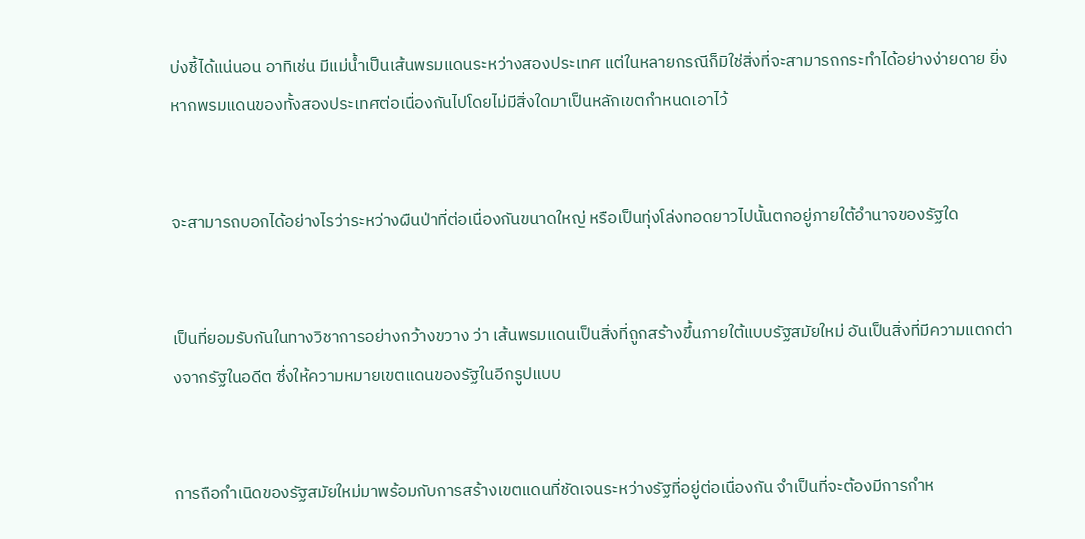บ่งชี้ได้แน่นอน อาทิเช่น มีแม่น้ำเป็นเส้นพรมแดนระหว่างสองประเทศ แต่ในหลายกรณีก็มิใช่สิ่งที่จะสามารถกระทำได้อย่างง่ายดาย ยิ่งหากพรมแดนของทั้งสองประเทศต่อเนื่องกันไปโดยไม่มีสิ่งใดมาเป็นหลักเขตกำหนดเอาไว้


จะสามารถบอกได้อย่างไรว่าระหว่างผืนป่าที่ต่อเนื่องกันขนาดใหญ่ หรือเป็นทุ่งโล่งทอดยาวไปนั้นตกอยู่ภายใต้อำนาจของรัฐใด


เป็นที่ยอมรับกันในทางวิชาการอย่างกว้างขวาง ว่า เส้นพรมแดนเป็นสิ่งที่ถูกสร้างขึ้นภายใต้แบบรัฐสมัยใหม่ อันเป็นสิ่งที่มีความแตกต่างจากรัฐในอดีต ซึ่งให้ความหมายเขตแดนของรัฐในอีกรูปแบบ


การถือกำเนิดของรัฐสมัยใหม่มาพร้อมกับการสร้างเขตแดนที่ชัดเจนระหว่างรัฐที่อยู่ต่อเนื่องกัน จำเป็นที่จะต้องมีการกำห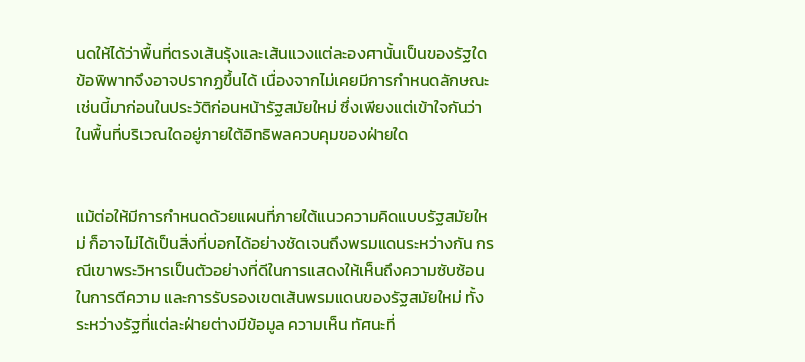นดให้ได้ว่าพื้นที่ตรงเส้นรุ้งและเส้นแวงแต่ละองศานั้นเป็นของรัฐใด ข้อพิพาทจึงอาจปรากฏขึ้นได้ เนื่องจากไม่เคยมีการกำหนดลักษณะเช่นนี้มาก่อนในประวัติก่อนหน้ารัฐสมัยใหม่ ซึ่งเพียงแต่เข้าใจกันว่าในพื้นที่บริเวณใดอยู่ภายใต้อิทธิพลควบคุมของฝ่ายใด


แม้ต่อให้มีการกำหนดด้วยแผนที่ภายใต้แนวความคิดแบบรัฐสมัยใหม่ ก็อาจไม่ได้เป็นสิ่งที่บอกได้อย่างชัดเจนถึงพรมแดนระหว่างกัน กรณีเขาพระวิหารเป็นตัวอย่างที่ดีในการแสดงให้เห็นถึงความซับซ้อนในการตีความ และการรับรองเขตเส้นพรมแดนของรัฐสมัยใหม่ ทั้งระหว่างรัฐที่แต่ละฝ่ายต่างมีข้อมูล ความเห็น ทัศนะที่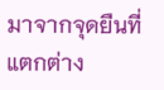มาจากจุดยืนที่แตกต่าง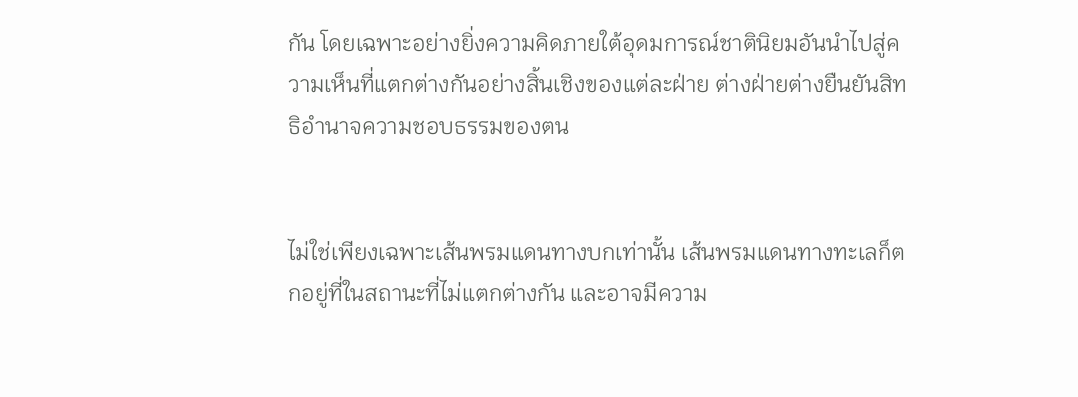กัน โดยเฉพาะอย่างยิ่งความคิดภายใต้อุดมการณ์ชาตินิยมอันนำไปสู่ความเห็นที่แตกต่างกันอย่างสิ้นเชิงของแต่ละฝ่าย ต่างฝ่ายต่างยืนยันสิทธิอำนาจความชอบธรรมของตน


ไม่ใช่เพียงเฉพาะเส้นพรมแดนทางบกเท่านั้น เส้นพรมแดนทางทะเลก็ตกอยู่ที่ในสถานะที่ไม่แตกต่างกัน และอาจมีความ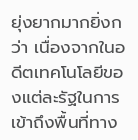ยุ่งยากมากยิ่งกว่า เนื่องจากในอดีตเทคโนโลยีของแต่ละรัฐในการเข้าถึงพื้นที่ทาง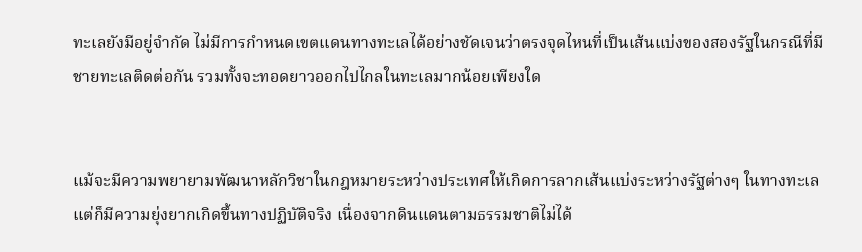ทะเลยังมีอยู่จำกัด ไม่มีการกำหนดเขตแดนทางทะเลได้อย่างชัดเจนว่าตรงจุดไหนที่เป็นเส้นแบ่งของสองรัฐในกรณีที่มีชายทะเลติดต่อกัน รวมทั้งจะทอดยาวออกไปไกลในทะเลมากน้อยเพียงใด


แม้จะมีความพยายามพัฒนาหลักวิชาในกฎหมายระหว่างประเทศให้เกิดการลากเส้นแบ่งระหว่างรัฐต่างๆ ในทางทะเล แต่ก็มีความยุ่งยากเกิดขึ้นทางปฏิบัติจริง เนื่องจากดินแดนตามธรรมชาติไม่ได้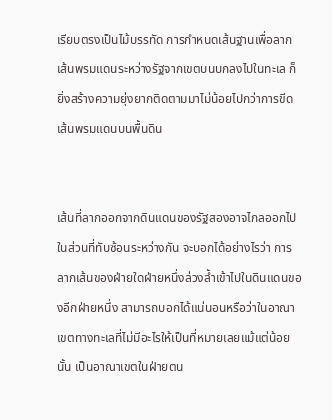เรียบตรงเป็นไม้บรรทัด การกำหนดเส้นฐานเพื่อลากเส้นพรมแดนระหว่างรัฐจากเขตบนบกลงไปในทะเล ก็ยิ่งสร้างความยุ่งยากติดตามมาไม่น้อยไปกว่าการขีดเส้นพรมแดนบนพื้นดิน


เส้นที่ลากออกจากดินแดนของรัฐสองอาจไกลออกไปในส่วนที่ทับซ้อนระหว่างกัน จะบอกได้อย่างไรว่า การลากเส้นของฝ่ายใดฝ่ายหนึ่งล่วงล้ำเข้าไปในดินแดนของอีกฝ่ายหนึ่ง สามารถบอกได้แน่นอนหรือว่าในอาณาเขตทางทะเลที่ไม่มีอะไรให้เป็นที่หมายเลยแม้แต่น้อยนั้น เป็นอาณาเขตในฝ่ายตน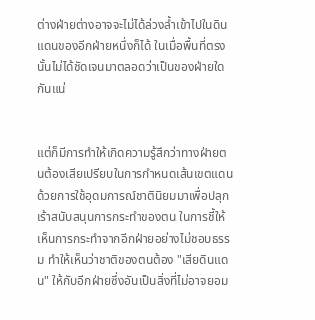ต่างฝ่ายต่างอาจจะไม่ได้ล่วงล้ำเข้าไปในดินแดนของอีกฝ่ายหนึ่งก็ได้ ในเมื่อพื้นที่ตรงนั้นไม่ได้ชัดเจนมาตลอดว่าเป็นของฝ่ายใดกันแน่


แต่ก็มีการทำให้เกิดความรู้สึกว่าทางฝ่ายตนต้องเสียเปรียบในการกำหนดเส้นเขตแดน ด้วยการใช้อุดมการณ์ชาตินิยมมาเพื่อปลุกเร้าสนับสนุนการกระทำของตน ในการชี้ให้เห็นการกระทำจากอีกฝ่ายอย่างไม่ชอบธรรม ทำให้เห็นว่าชาติของตนต้อง "เสียดินแดน" ให้กับอีกฝ่ายซึ่งอันเป็นสิ่งที่ไม่อาจยอม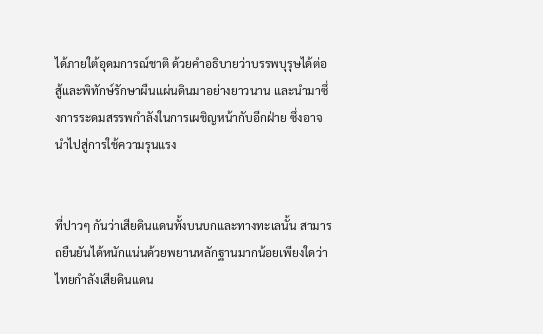ได้ภายใต้อุดมการณ์ชาติ ด้วยคำอธิบายว่าบรรพบุรุษได้ต่อสู้และพิทักษ์รักษาผืนแผ่นดินมาอย่างยาวนาน และนำมาซึ่งการระดมสรรพกำลังในการเผชิญหน้ากับอีกฝ่าย ซึ่งอาจนำไปสู่การใช้ความรุนแรง


ที่ปาวๆ กันว่าเสียดินแดนทั้งบนบกและทางทะเลนั้น สามารถยืนยันได้หนักแน่นด้วยพยานหลักฐานมากน้อยเพียงใดว่าไทยกำลังเสียดินแดน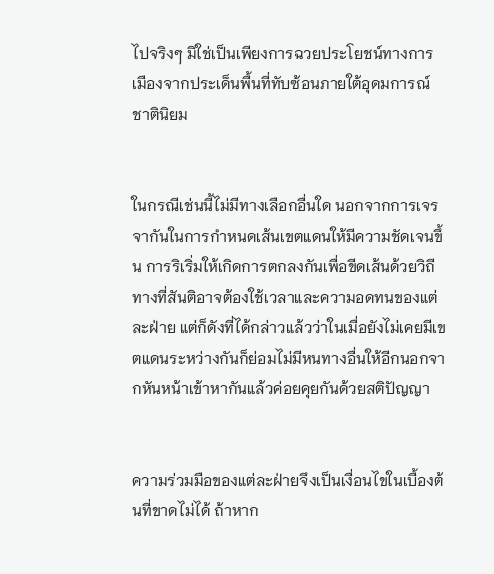ไปจริงๆ มิใช่เป็นเพียงการฉวยประโยชน์ทางการเมืองจากประเด็นพื้นที่ทับซ้อนภายใต้อุดมการณ์ชาตินิยม


ในกรณีเช่นนี้ไม่มีทางเลือกอื่นใด นอกจากการเจรจากันในการกำหนดเส้นเขตแดนให้มีความชัดเจนขึ้น การริเริ่มให้เกิดการตกลงกันเพื่อขีดเส้นด้วยวิถีทางที่สันติอาจต้องใช้เวลาและความอดทนของแต่ละฝ่าย แต่ก็ดังที่ได้กล่าวแล้วว่าในเมื่อยังไม่เคยมีเขตแดนระหว่างกันก็ย่อมไม่มีหนทางอื่นให้อีกนอกจากหันหน้าเข้าหากันแล้วค่อยคุยกันด้วยสติปัญญา


ความร่วมมือของแต่ละฝ่ายจึงเป็นเงื่อนไขในเบื้องต้นที่ขาดไม่ได้ ถ้าหาก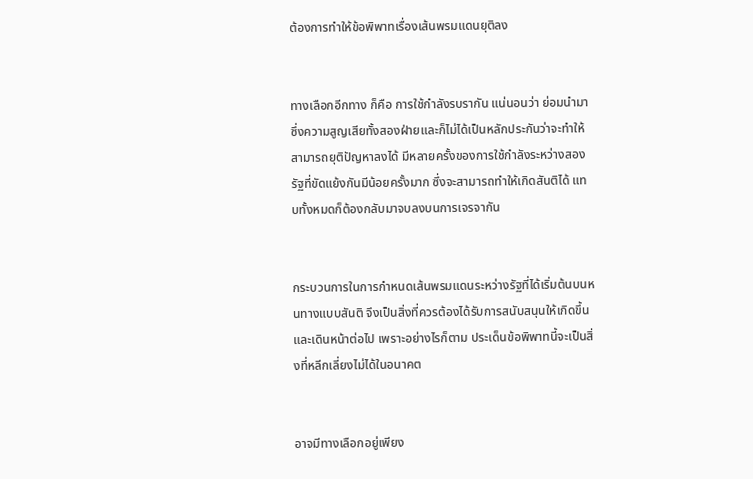ต้องการทำให้ข้อพิพาทเรื่องเส้นพรมแดนยุติลง


ทางเลือกอีกทาง ก็คือ การใช้กำลังรบรากัน แน่นอนว่า ย่อมนำมาซึ่งความสูญเสียทั้งสองฝ่ายและก็ไม่ได้เป็นหลักประกันว่าจะทำให้สามารถยุติปัญหาลงได้ มีหลายครั้งของการใช้กำลังระหว่างสองรัฐที่ขัดแย้งกันมีน้อยครั้งมาก ซึ่งจะสามารถทำให้เกิดสันติได้ แทบทั้งหมดก็ต้องกลับมาจบลงบนการเจรจากัน


กระบวนการในการกำหนดเส้นพรมแดนระหว่างรัฐที่ได้เริ่มต้นบนหนทางแบบสันติ จึงเป็นสิ่งที่ควรต้องได้รับการสนับสนุนให้เกิดขึ้นและเดินหน้าต่อไป เพราะอย่างไรก็ตาม ประเด็นข้อพิพาทนี้จะเป็นสิ่งที่หลีกเลี่ยงไม่ได้ในอนาคต


อาจมีทางเลือกอยู่เพียง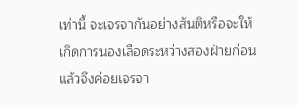เท่านี้ จะเจรจากันอย่างสันติหรือจะให้เกิดการนองเลือดระหว่างสองฝ่ายก่อนแล้วจึงค่อยเจรจา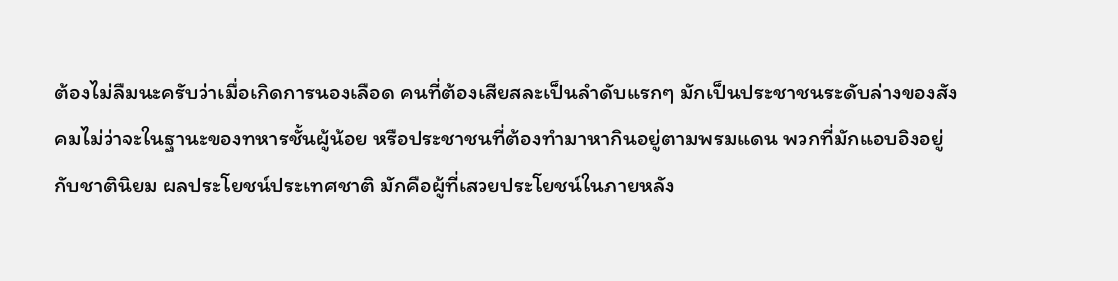ต้องไม่ลืมนะครับว่าเมื่อเกิดการนองเลือด คนที่ต้องเสียสละเป็นลำดับแรกๆ มักเป็นประชาชนระดับล่างของสังคมไม่ว่าจะในฐานะของทหารชั้นผู้น้อย หรือประชาชนที่ต้องทำมาหากินอยู่ตามพรมแดน พวกที่มักแอบอิงอยู่กับชาตินิยม ผลประโยชน์ประเทศชาติ มักคือผู้ที่เสวยประโยชน์ในภายหลัง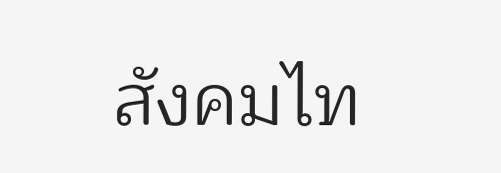สังคมไท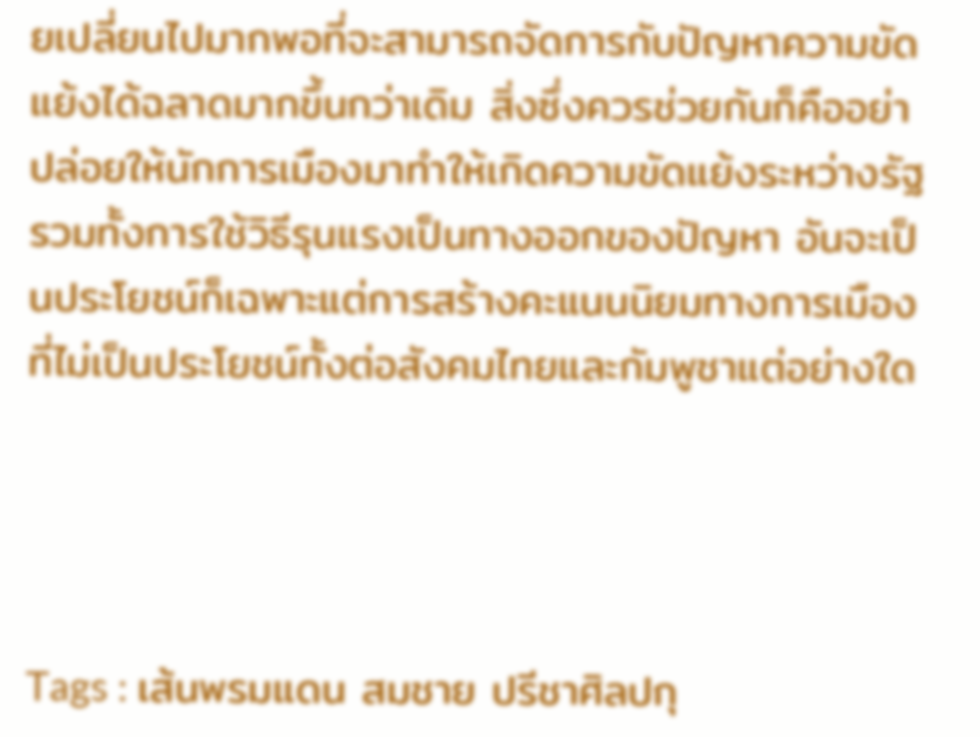ยเปลี่ยนไปมากพอที่จะสามารถจัดการกับปัญหาความขัดแย้งได้ฉลาดมากขึ้นกว่าเดิม สิ่งซึ่งควรช่วยกันก็คืออย่าปล่อยให้นักการเมืองมาทำให้เกิดความขัดแย้งระหว่างรัฐ รวมทั้งการใช้วิธีรุนแรงเป็นทางออกของปัญหา อันจะเป็นประโยชน์ก็เฉพาะแต่การสร้างคะแนนนิยมทางการเมืองที่ไม่เป็นประโยชน์ทั้งต่อสังคมไทยและกัมพูชาแต่อย่างใด




Tags : เส้นพรมแดน สมชาย ปรีชาศิลปกุ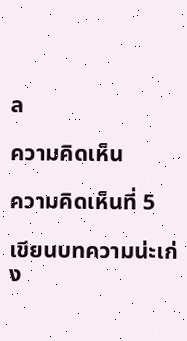ล

ความคิดเห็น

ความคิดเห็นที่ 5

เขียนบทความน่ะเก่ง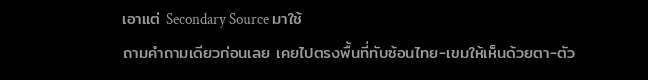เอาแต่ Secondary Source มาใช้
ถามคำถามเดียวก่อนเลย เคยไปตรงพื้นที่ทับซ้อนไทย-เขมให้เห็นด้วยตา-ตัว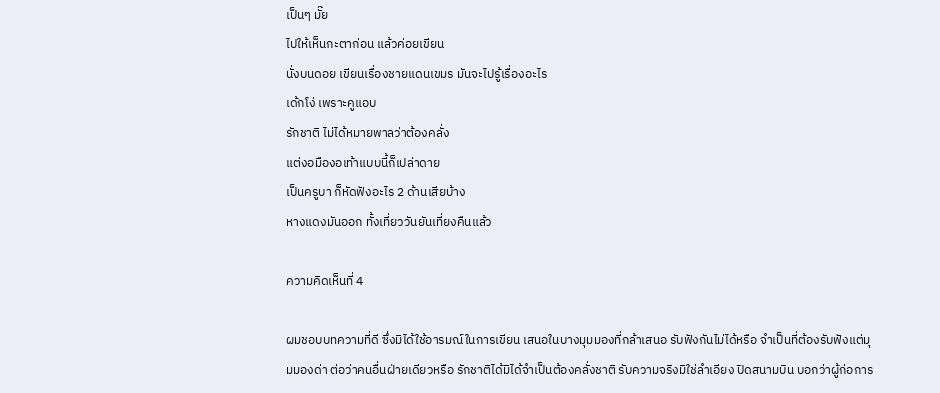เป็นๆ มั๊ย
ไปให้เห็นกะตาก่อน แล้วค่อยเขียน
นั่งบนดอย เขียนเรื่องชายแดนเขมร มันจะไปรู้เรื่องอะไร
เด้กโง่ เพราะคูแอบ
รักชาติ ไม่ได้หมายพาลว่าต้องคลั่ง
แต่งอมืองอเท้าแบบนี้ก็เปล่าดาย
เป็นครูบา ก็หัดฟังอะไร 2 ด้านเสียบ้าง
หางแดงมันออก ทั้งเที่ยววันยันเที่ยงคืนแล้ว

ความคิดเห็นที่ 4

ผมชอบบทความที่ดี ซึ่งมิได้ใช้อารมณ์ในการเขียน เสนอในบางมุมมองที่กล้าเสนอ รับฟังกันไม่ได้หรือ จำเป็นที่ต้องรับฟังแต่มุมมองด่า ต่อว่าคนอื่นฝ่ายเดียวหรือ รักชาติได้มิได้จำเป็นต้องคลั่งชาติ รับความจริงมิใช่ลำเอียง ปิดสนามบิน บอกว่าผู้ก่อการ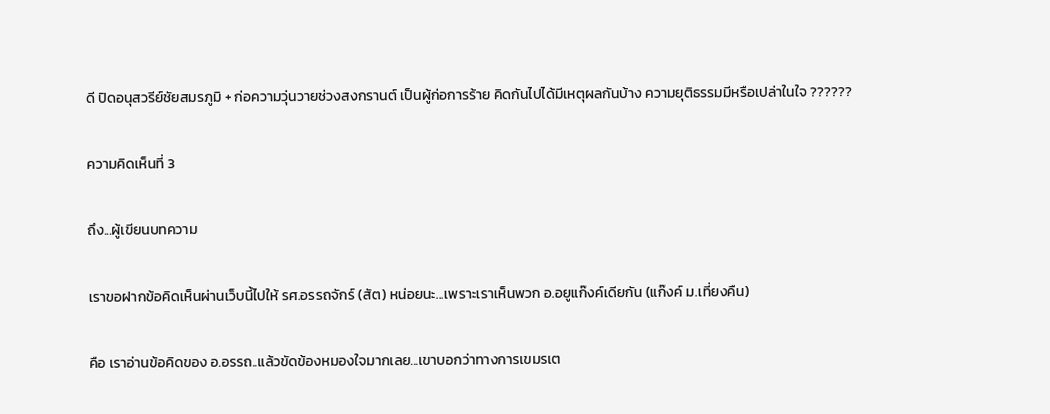ดี ปิดอนุสวรีย์ชัยสมรภูมิ + ก่อความวุ่นวายช่วงสงกรานต์ เป็นผู้ก่อการร้าย คิดกันไปได้มีเหตุผลกันบ้าง ความยุติธรรมมีหรือเปล่าในใจ ??????

ความคิดเห็นที่ 3

ถึง...ผู้เขียนบทความ

เราขอฝากข้อคิดเห็นผ่านเว็บนี้ไปให้ รศ.อรรถจักร์ (สัต) หน่อยนะ...เพราะเราเห็นพวก อ.อยูแก๊งค์เดียกัน (แก๊งค์ ม.เที่ยงคืน)

คือ เราอ่านข้อคิดของ อ.อรรถ..แล้วขัดข้องหมองใจมากเลย...เขาบอกว่าทางการเขมรเต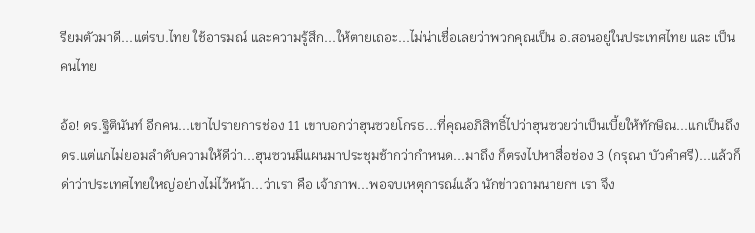รียมตัวมาดี...แต่รบ.ไทย ใช้อารมณ์ และความรู้สึก...ให้ตายเถอะ...ไม่น่าเชื่อเลยว่าพวกคุณเป็น อ.สอนอยู่ในประเทศไทย และ เป็นคนไทย

อ้อ! ดร.ฐิตินันท์ อีกคน...เขาไปรายการช่อง 11 เขาบอกว่าฮุนซวยโกรธ...ที่คุณอภิสิทธิ์ไปว่าฮุนซวยว่าเป็นเบี้ยให้ทักษิณ...แกเป็นถึง ดร.แต่แกไม่ยอมลำดับความให้ดีว่า...ฮุนซวนมีแผนมาประชุมช้ากว่ากำหนด...มาถึง ก็ตรงไปหาสื่อช่อง 3 (กรุณา บัวคำศรี)...แล้วก็ด่าว่าประเทศไทยใหญ่อย่างไม่ไว้หน้า...ว่าเรา คือ เจ้าภาพ...พอจบเหตุการณ์แล้ว นักข่าวถามนายกฯ เรา จึง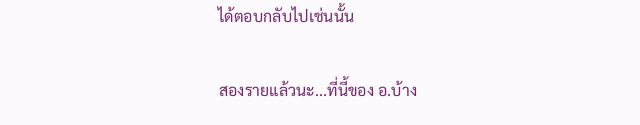ได้ตอบกลับไปเช่นนั้น

สองรายแล้วนะ...ที่นี้ของ อ.บ้าง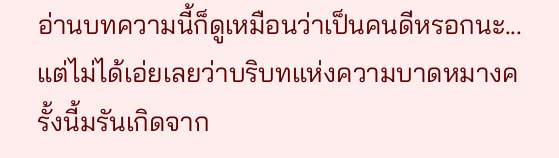อ่านบทความนี้ก็ดูเหมือนว่าเป็นคนดีหรอกนะ...แต่ไม่ได้เอ่ยเลยว่าบริบทแห่งความบาดหมางครั้งนี้มรันเกิดจาก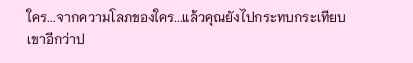ใคร...จากความโลภของใคร...แล้วคุณยังไปกระทบกระเทียบเขาอีกว่าป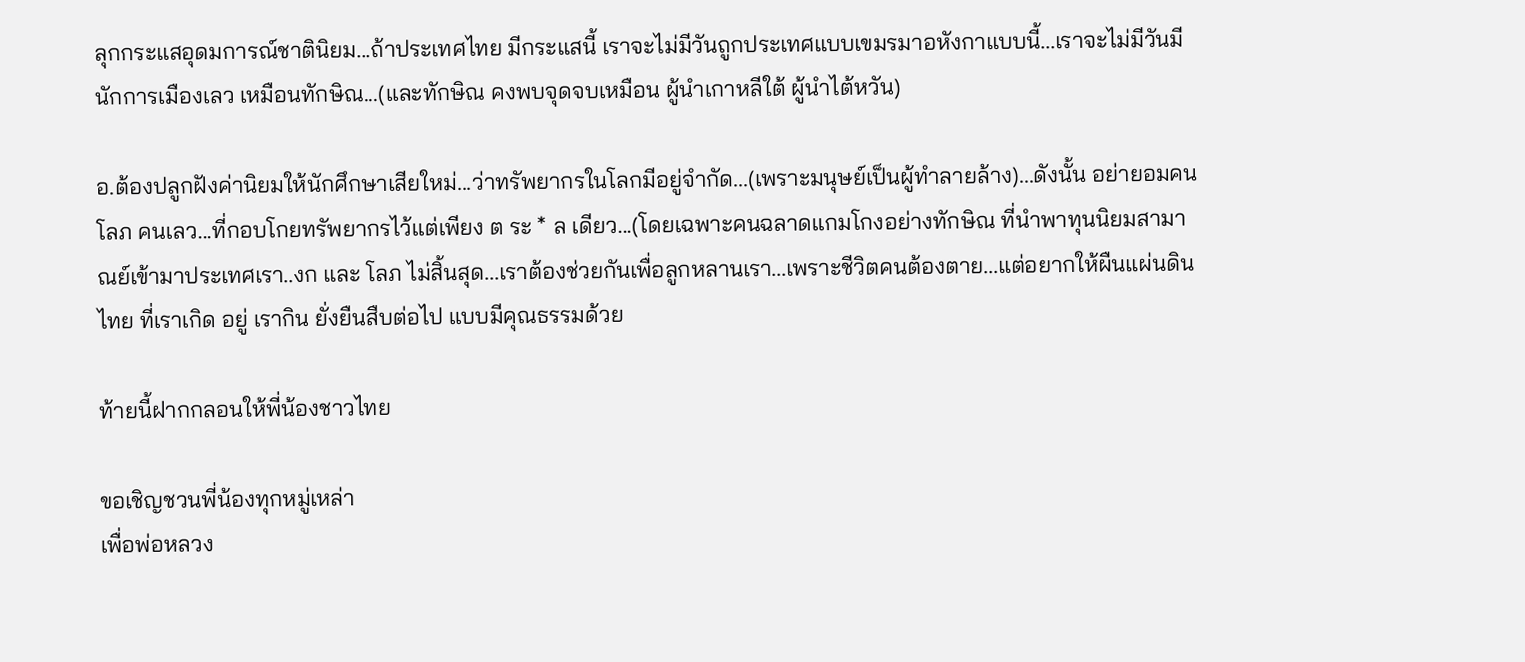ลุกกระแสอุดมการณ์ชาตินิยม...ถ้าประเทศไทย มีกระแสนี้ เราจะไม่มีวันถูกประเทศแบบเขมรมาอหังกาแบบนี้...เราจะไม่มีวันมีนักการเมืองเลว เหมือนทักษิณ...(และทักษิณ คงพบจุดจบเหมือน ผู้นำเกาหลีใต้ ผู้นำไต้หวัน)

อ.ต้องปลูกฝังค่านิยมให้นักศึกษาเสียใหม่...ว่าทรัพยากรในโลกมีอยู่จำกัด...(เพราะมนุษย์เป็นผู้ทำลายล้าง)...ดังนั้น อย่ายอมคนโลภ คนเลว...ที่กอบโกยทรัพยากรไว้แต่เพียง ต ระ * ล เดียว...(โดยเฉพาะคนฉลาดแกมโกงอย่างทักษิณ ที่นำพาทุนนิยมสามาณย์เข้ามาประเทศเรา..งก และ โลภ ไม่สิ้นสุด...เราต้องช่วยกันเพื่อลูกหลานเรา...เพราะชีวิตคนต้องตาย...แต่อยากให้ผืนแผ่นดินไทย ที่เราเกิด อยู่ เรากิน ยั่งยืนสืบต่อไป แบบมีคุณธรรมด้วย

ท้ายนี้ฝากกลอนให้พี่น้องชาวไทย

ขอเชิญชวนพี่น้องทุกหมู่เหล่า
เพื่อพ่อหลวง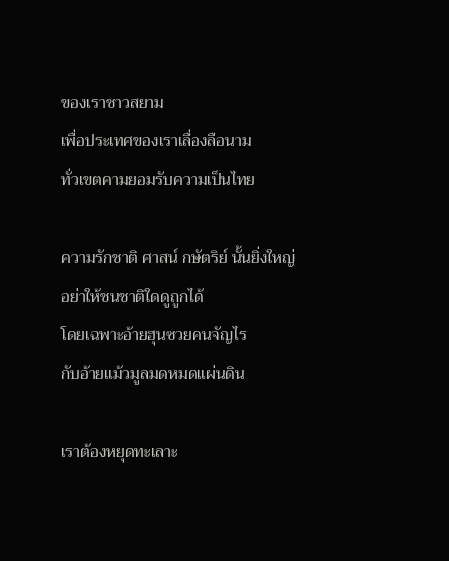ของเราชาวสยาม
เพื่อประเทศของเราเลื่องลือนาม
ทั่วเขตคามยอมรับความเป็นไทย

ความรักชาติ ศาสน์ กษัตริย์ นั้นยิ่งใหญ่
อย่าให้ชนชาติใดดูถูกได้
โดยเฉพาะอ้ายฮุนซวยคนจัญไร
กับอ้ายแม้วมูลมดหมดแผ่นดิน

เราต้องหยุดทะเลาะ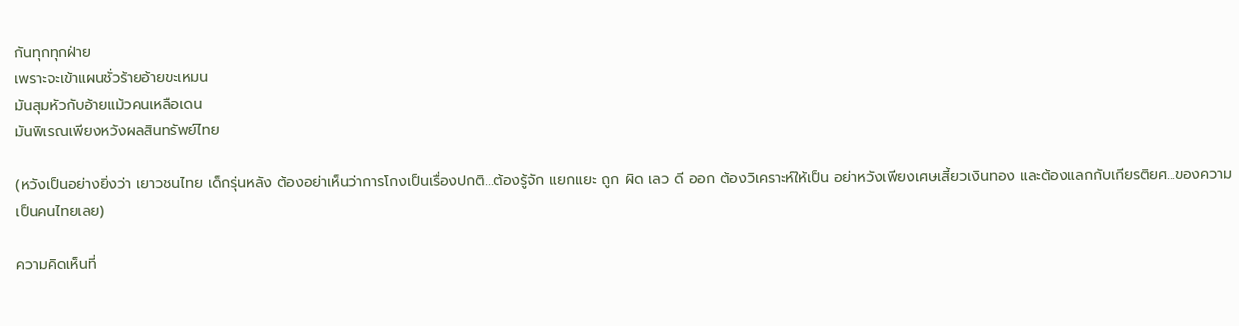กันทุกทุกฝ่าย
เพราะจะเข้าแผนชั่วร้ายอ้ายขะเหมน
มันสุมหัวกับอ้ายแม้วคนเหลือเดน
มันพิเรณเพียงหวังผลสินทรัพย์ไทย

(หวังเป็นอย่างยิ่งว่า เยาวชนไทย เด็กรุ่นหลัง ต้องอย่าเห็นว่าการโกงเป็นเรื่องปกติ...ต้องรู้จัก แยกแยะ ถูก ผิด เลว ดี ออก ต้องวิเคราะห์ให้เป็น อย่าหวังเพียงเศษเสี้ยวเงินทอง และต้องแลกกับเกียรติยศ...ของความเป็นคนไทยเลย)

ความคิดเห็นที่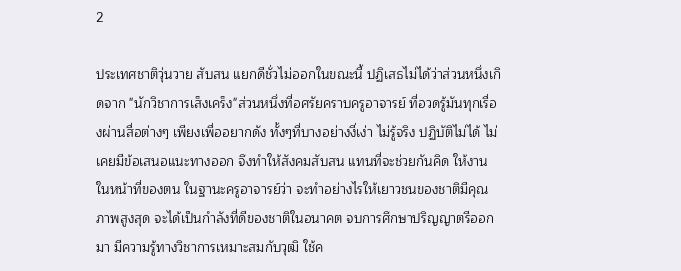2

ประเทศชาติวุ่นวาย สับสน แยกดีชั่วไม่ออกในขณะนี้ ปฏิเสธไม่ได้ว่าส่วนหนึ่งเกิดจาก "นักวิชาการเส็งเคร็ง"ส่วนหนึ่งที่อศรัยคราบครูอาจารย์ ที่อวดรู้มันทุกเรื่องผ่านสื่อต่างๆ เพียงเพื่ออยากดัง ทั้งๆที่บางอย่างงี่เง่า ไม่รู้จริง ปฏิบัติไม่ได้ ไม่เคยมีข้อเสนอแนะทางออก จึงทำให้สังคมสับสน แทนที่จะช่วยกันคิด ให้งานในหน้าที่ของตน ในฐานะครูอาจารย์ว่า จะทำอย่างไรให้เยาวชนของชาติมีคุณภาพสูงสุด จะได้เป็นกำลังที่ดีของชาติในอนาคต จบการศึกษาปริญญาตรีออกมา มีความรู้ทางวิชาการเหมาะสมกับวุฒิ ใช้ค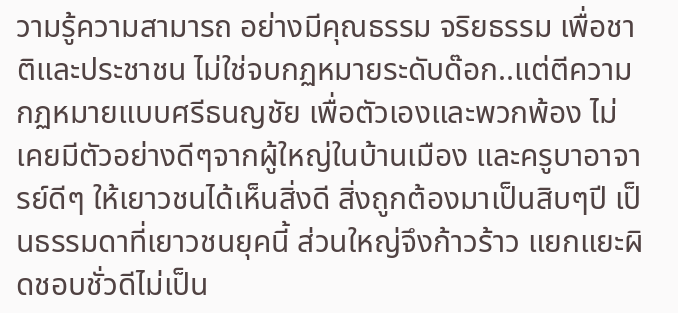วามรู้ความสามารถ อย่างมีคุณธรรม จริยธรรม เพื่อชาติและประชาชน ไม่ใช่จบกฏหมายระดับด๊อก..แต่ตีความกฏหมายแบบศรีธนญชัย เพื่อตัวเองและพวกพ้อง ไม่เคยมีตัวอย่างดีๆจากผู้ใหญ่ในบ้านเมือง และครูบาอาจารย์ดีๆ ให้เยาวชนได้เห็นสิ่งดี สิ่งถูกต้องมาเป็นสิบๆปี เป็นธรรมดาที่เยาวชนยุคนี้ ส่วนใหญ่จึงก้าวร้าว แยกแยะผิดชอบชั่วดีไม่เป็น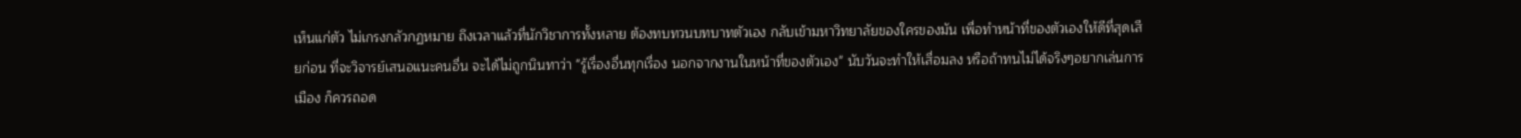เห็นแก่ตัว ไม่เกรงกลัวกฏหมาย ถึงเวลาแล้วที่นักวิชาการทั้งหลาย ต้องทบทวนบทบาทตัวเอง กลับเข้ามหาวิทยาลัยของใครของมัน เพื่อทำหน้าที่ของตัวเองให้ดีที่สุดเสียก่อน ที่จะวิจารย์เสนอแนะคนอื่น จะได้ไม่ถูกนินทาว่า "รู้เรื่องอื่นทุกเรื่อง นอกจากงานในหน้าที่ของตัวเอง" นับวันจะทำให้เสื่อมลง หรือถ้าทนไม่ได้จริงๆอยากเล่นการเมือง ก็ควรถอด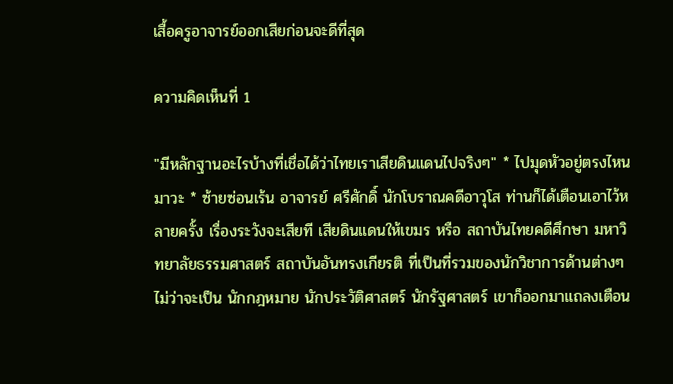เสื้อครูอาจารย์ออกเสียก่อนจะดีที่สุด

ความคิดเห็นที่ 1

"มีหลักฐานอะไรบ้างที่เชื่อได้ว่าไทยเราเสียดินแดนไปจริงๆ" * ไปมุดหัวอยู่ตรงไหนมาวะ * ซ้ายซ่อนเร้น อาจารย์ ศรีศักดิ์ นักโบราณคดีอาวุโส ท่านก็ได้เตือนเอาไว้หลายครั้ง เรื่องระวังจะเสียที เสียดินแดนให้เขมร หรือ สถาบันไทยคดีศึกษา มหาวิทยาลัยธรรมศาสตร์ สถาบันอันทรงเกียรติ ที่เป็นที่รวมของนักวิชาการด้านต่างๆ ไม่ว่าจะเป็น นักกฎหมาย นักประวัติศาสตร์ นักรัฐศาสตร์ เขาก็ออกมาแถลงเตือน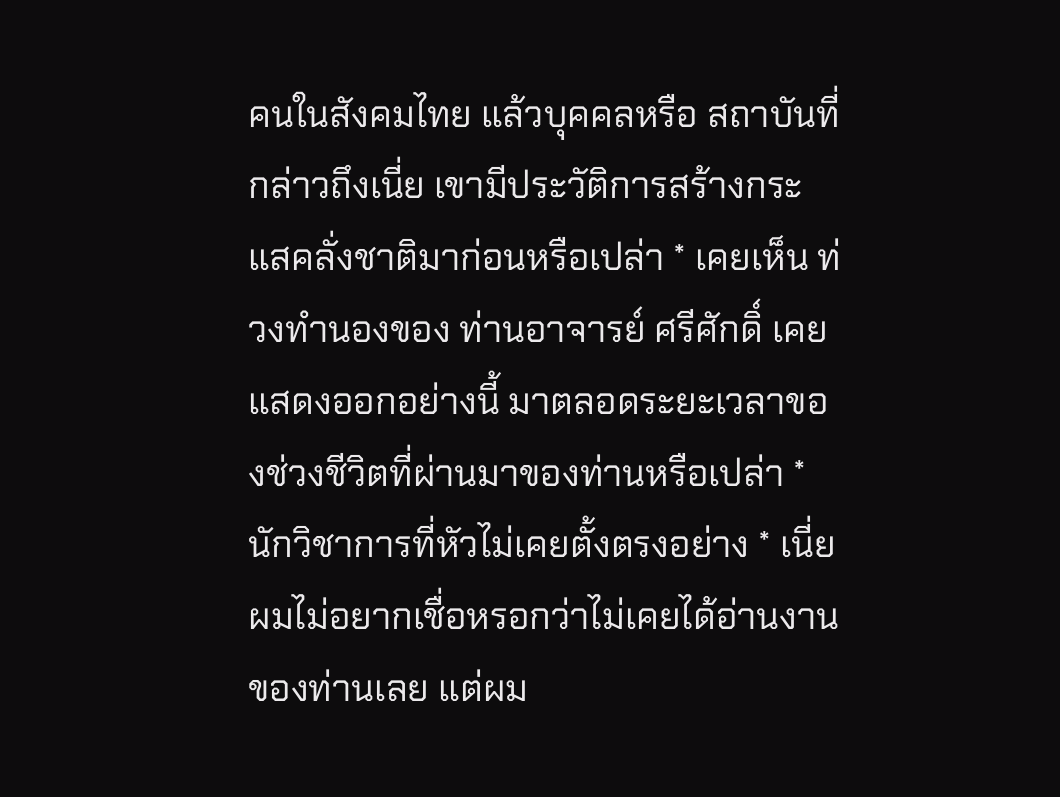คนในสังคมไทย แล้วบุคคลหรือ สถาบันที่กล่าวถึงเนี่ย เขามีประวัติการสร้างกระแสคลั่งชาติมาก่อนหรือเปล่า * เคยเห็น ท่วงทำนองของ ท่านอาจารย์ ศรีศักดิ์ เคยแสดงออกอย่างนี้ มาตลอดระยะเวลาของช่วงชีวิตที่ผ่านมาของท่านหรือเปล่า * นักวิชาการที่หัวไม่เคยตั้งตรงอย่าง * เนี่ย ผมไม่อยากเชื่อหรอกว่าไม่เคยได้อ่านงานของท่านเลย แต่ผม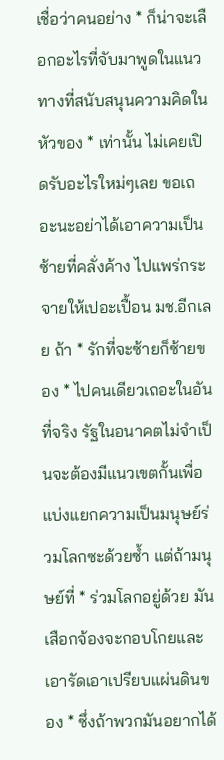เชื่อว่าคนอย่าง * ก็น่าจะเลือกอะไรที่จับมาพูดในแนวทางที่สนับสนุนความคิดในหัวของ * เท่านั้น ไม่เคยเปิดรับอะไรใหม่ๆเลย ขอเถอะนะอย่าได้เอาความเป็นซ้ายที่คลั่งค้าง ไปแพร่กระจายให้เปอะเปื้อน มช.อีกเลย ถ้า * รักที่จะซ้ายก็ซ้ายของ * ไปคนเดียวเถอะในอันที่จริง รัฐในอนาคตไม่จำเป็นจะต้องมีแนวเขตกั้นเพื่อแบ่งแยกความเป็นมนุษย์ร่วมโลกซะด้วยซ้ำ แต่ถ้ามนุษย์ที่ * ร่วมโลกอยู่ด้วย มันเสือกจ้องจะกอบโกยและเอารัดเอาเปรียบแผ่นดินของ * ซึ่งถ้าพวกมันอยากได้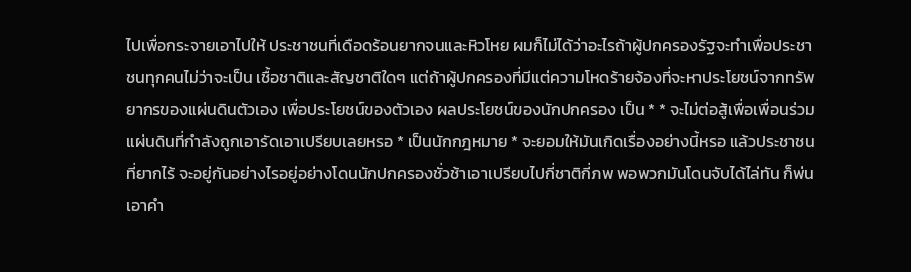ไปเพื่อกระจายเอาไปให้ ประชาชนที่เดือดร้อนยากจนและหิวโหย ผมก็ไม่ได้ว่าอะไรถ้าผู้ปกครองรัฐจะทำเพื่อประชาชนทุกคนไม่ว่าจะเป็น เชื้อชาติและสัญชาติใดๆ แต่ถ้าผู้ปกครองที่มีแต่ความโหดร้ายจ้องที่จะหาประโยชน์จากทรัพยากรของแผ่นดินตัวเอง เพื่อประโยชน์ของตัวเอง ผลประโยชน์ของนักปกครอง เป็น * * จะไม่ต่อสู้เพื่อเพื่อนร่วมแผ่นดินที่กำลังถูกเอารัดเอาเปรียบเลยหรอ * เป็นนักกฎหมาย * จะยอมให้มันเกิดเรื่องอย่างนี้หรอ แล้วประชาชนที่ยากไร้ จะอยู่กันอย่างไรอยู่อย่างโดนนักปกครองชั่วช้าเอาเปรียบไปกี่ชาติกี่ภพ พอพวกมันโดนจับได้ไล่ทัน ก็พ่นเอาคำ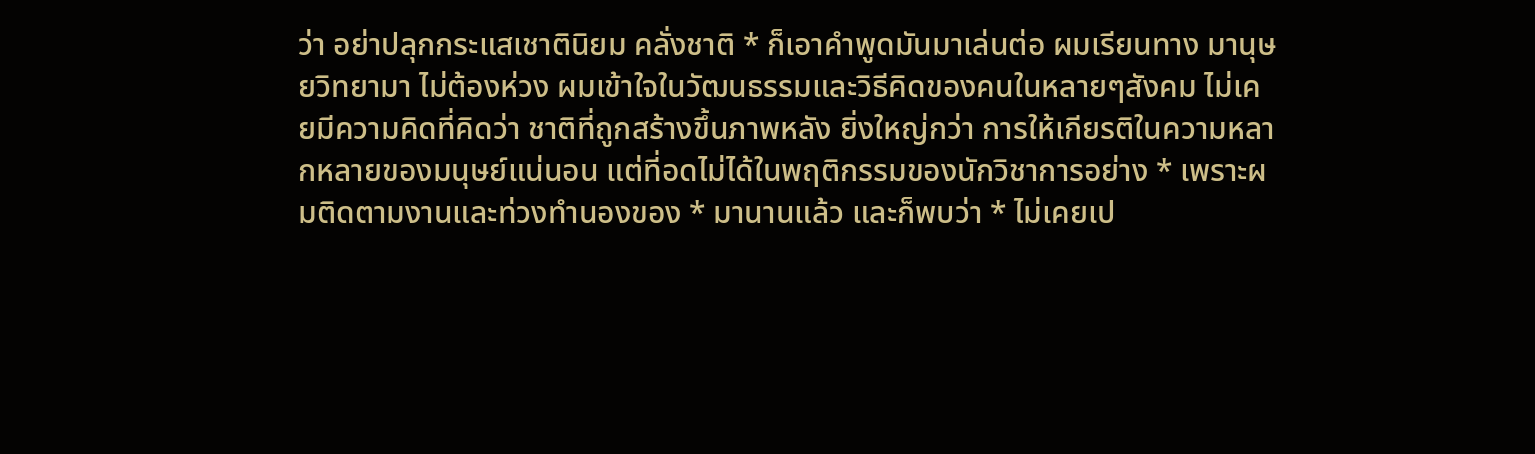ว่า อย่าปลุกกระแสเชาตินิยม คลั่งชาติ * ก็เอาคำพูดมันมาเล่นต่อ ผมเรียนทาง มานุษยวิทยามา ไม่ต้องห่วง ผมเข้าใจในวัฒนธรรมและวิธีคิดของคนในหลายๆสังคม ไม่เคยมีความคิดที่คิดว่า ชาติที่ถูกสร้างขึ้นภาพหลัง ยิ่งใหญ่กว่า การให้เกียรติในความหลากหลายของมนุษย์แน่นอน แต่ที่อดไม่ได้ในพฤติกรรมของนักวิชาการอย่าง * เพราะผมติดตามงานและท่วงทำนองของ * มานานแล้ว และก็พบว่า * ไม่เคยเป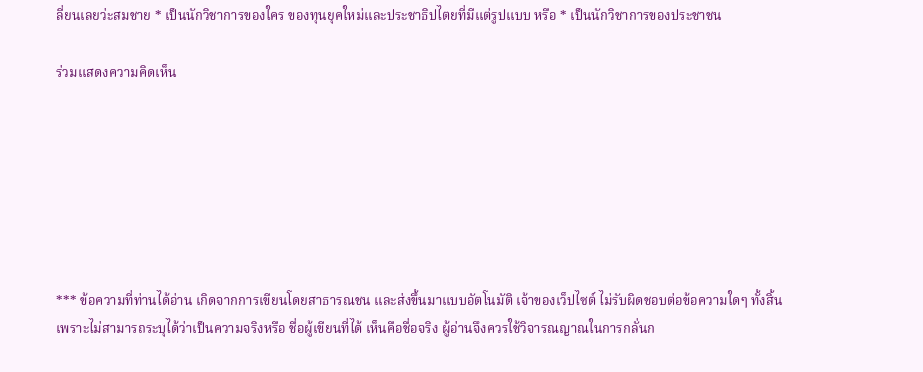ลี่ยนเลยว่ะสมชาย * เป็นนักวิชาการของใคร ของทุนยุคใหม่และประชาธิปไตยที่มีแต่รูปแบบ หรือ * เป็นนักวิชาการของประชาชน

ร่วมแสดงความคิดเห็น







*** ข้อความที่ท่านได้อ่าน เกิดจากการเขียนโดยสาธารณชน และส่งขึ้นมาแบบอัตโนมัติ เจ้าของเว็ปไซต์ ไม่รับผิดชอบต่อข้อความใดๆ ทั้งสิ้น เพราะไม่สามารถระบุได้ว่าเป็นความจริงหรือ ชื่อผู้เขียนที่ได้ เห็นคือชื่อจริง ผู้อ่านจึงควรใช้วิจารณญาณในการกลั่นก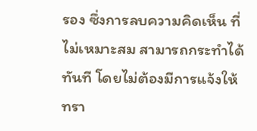รอง ซึ่งการลบความคิดเห็น ที่ไม่เหมาะสม สามารถกระทำได้ทันที โดยไม่ต้องมีการแจ้งให้ทรา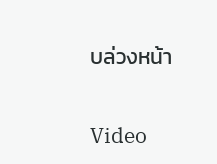บล่วงหน้า

Video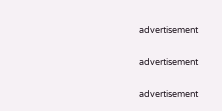advertisement

advertisement

advertisement